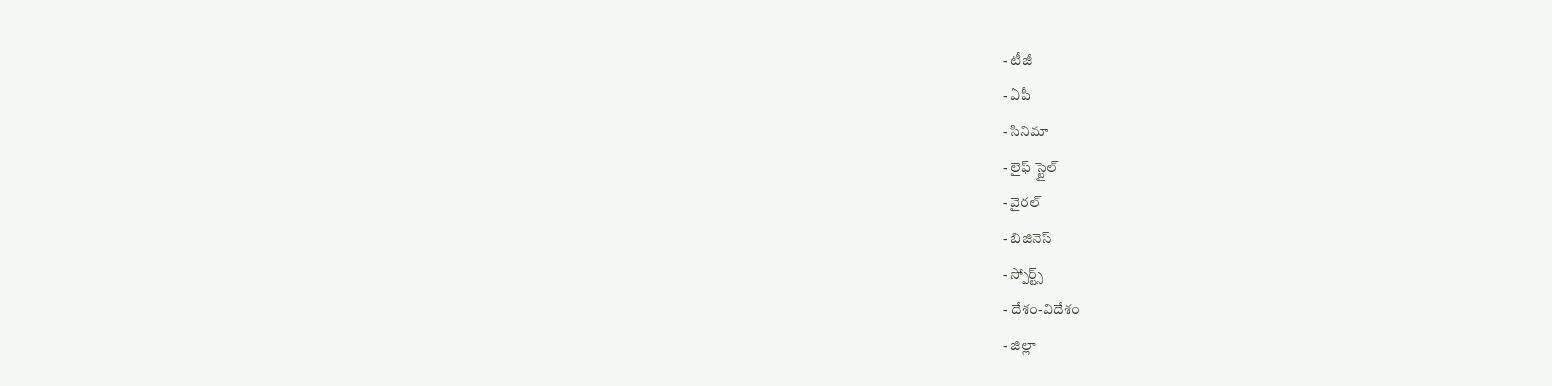- టీజీ
- ఏపీ
- సినిమా
- లైఫ్ స్టైల్
- వైరల్
- బిజినెస్
- స్పోర్ట్స్
- దేశం-విదేశం
- జిల్లా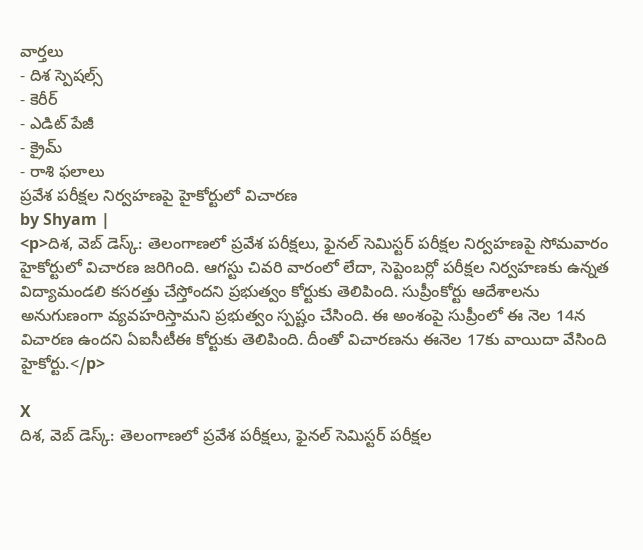వార్తలు
- దిశ స్పెషల్స్
- కెరీర్
- ఎడిట్ పేజీ
- క్రైమ్
- రాశి ఫలాలు
ప్రవేశ పరీక్షల నిర్వహణపై హైకోర్టులో విచారణ
by Shyam |
<p>దిశ, వెబ్ డెస్క్: తెలంగాణలో ప్రవేశ పరీక్షలు, ఫైనల్ సెమిస్టర్ పరీక్షల నిర్వహణపై సోమవారం హైకోర్టులో విచారణ జరిగింది. ఆగస్టు చివరి వారంలో లేదా, సెప్టెంబర్లో పరీక్షల నిర్వహణకు ఉన్నత విద్యామండలి కసరత్తు చేస్తోందని ప్రభుత్వం కోర్టుకు తెలిపింది. సుప్రీంకోర్టు ఆదేశాలను అనుగుణంగా వ్యవహరిస్తామని ప్రభుత్వం స్పష్టం చేసింది. ఈ అంశంపై సుప్రీంలో ఈ నెల 14న విచారణ ఉందని ఏఐసీటీఈ కోర్టుకు తెలిపింది. దీంతో విచారణను ఈనెల 17కు వాయిదా వేసింది హైకోర్టు.</p>

X
దిశ, వెబ్ డెస్క్: తెలంగాణలో ప్రవేశ పరీక్షలు, ఫైనల్ సెమిస్టర్ పరీక్షల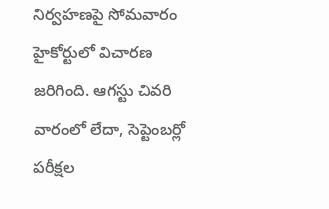నిర్వహణపై సోమవారం హైకోర్టులో విచారణ జరిగింది. ఆగస్టు చివరి వారంలో లేదా, సెప్టెంబర్లో పరీక్షల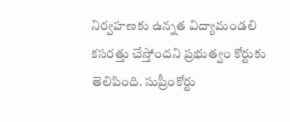నిర్వహణకు ఉన్నత విద్యామండలి కసరత్తు చేస్తోందని ప్రభుత్వం కోర్టుకు తెలిపింది. సుప్రీంకోర్టు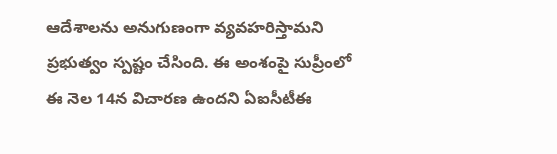ఆదేశాలను అనుగుణంగా వ్యవహరిస్తామని ప్రభుత్వం స్పష్టం చేసింది. ఈ అంశంపై సుప్రీంలో ఈ నెల 14న విచారణ ఉందని ఏఐసీటీఈ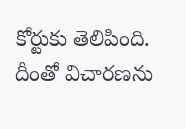కోర్టుకు తెలిపింది. దీంతో విచారణను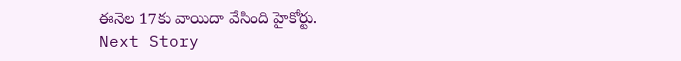ఈనెల 17కు వాయిదా వేసింది హైకోర్టు.
Next Story